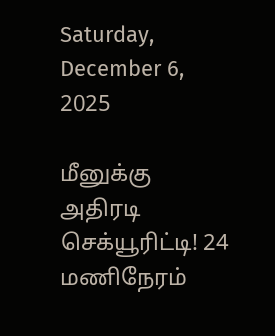Saturday, December 6, 2025

மீனுக்கு அதிரடி செக்யூரிட்டி! 24 மணிநேரம்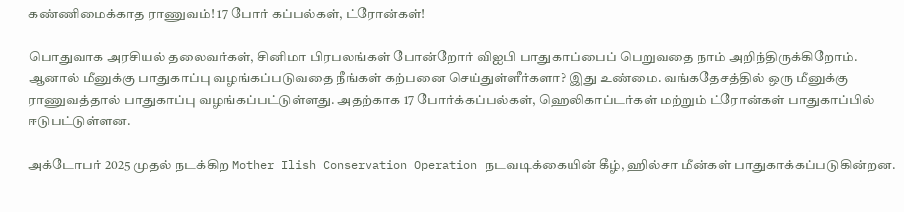கண்ணிமைக்காத ராணுவம்! 17 போர் கப்பல்கள், ட்ரோன்கள்!

பொதுவாக அரசியல் தலைவர்கள், சினிமா பிரபலங்கள் போன்றோர் விஐபி பாதுகாப்பைப் பெறுவதை நாம் அறிந்திருக்கிறோம். ஆனால் மீனுக்கு பாதுகாப்பு வழங்கப்படுவதை நீங்கள் கற்பனை செய்துள்ளீர்களா? இது உண்மை. வங்கதேசத்தில் ஒரு மீனுக்கு ராணுவத்தால் பாதுகாப்பு வழங்கப்பட்டுள்ளது. அதற்காக 17 போர்க்கப்பல்கள், ஹெலிகாப்டர்கள் மற்றும் ட்ரோன்கள் பாதுகாப்பில் ஈடுபட்டுள்ளன.

அக்டோபர் 2025 முதல் நடக்கிற Mother Ilish Conservation Operation நடவடிக்கையின் கீழ், ஹில்சா மீன்கள் பாதுகாக்கப்படுகின்றன.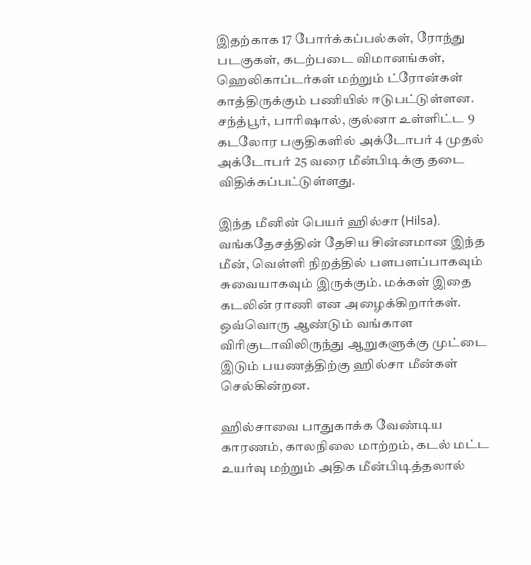இதற்காக 17 போர்க்கப்பல்கள், ரோந்து படகுகள், கடற்படை விமானங்கள், ஹெலிகாப்டர்கள் மற்றும் ட்ரோன்கள் காத்திருக்கும் பணியில் ஈடுபட்டுள்ளன. சந்த்பூர், பாரிஷால், குல்னா உள்ளிட்ட 9 கடலோர பகுதிகளில் அக்டோபர் 4 முதல் அக்டோபர் 25 வரை மீன்பிடிக்கு தடை விதிக்கப்பட்டுள்ளது.

இந்த மீனின் பெயர் ஹில்சா (Hilsa). வங்கதேசத்தின் தேசிய சின்னமான இந்த மீன், வெள்ளி நிறத்தில் பளபளப்பாகவும் சுவையாகவும் இருக்கும். மக்கள் இதை கடலின் ராணி என அழைக்கிறார்கள். ஒவ்வொரு ஆண்டும் வங்காள விரிகுடாவிலிருந்து ஆறுகளுக்கு முட்டை இடும் பயணத்திற்கு ஹில்சா மீன்கள் செல்கின்றன.

ஹில்சாவை பாதுகாக்க வேண்டிய காரணம், காலநிலை மாற்றம், கடல் மட்ட உயர்வு மற்றும் அதிக மீன்பிடித்தலால்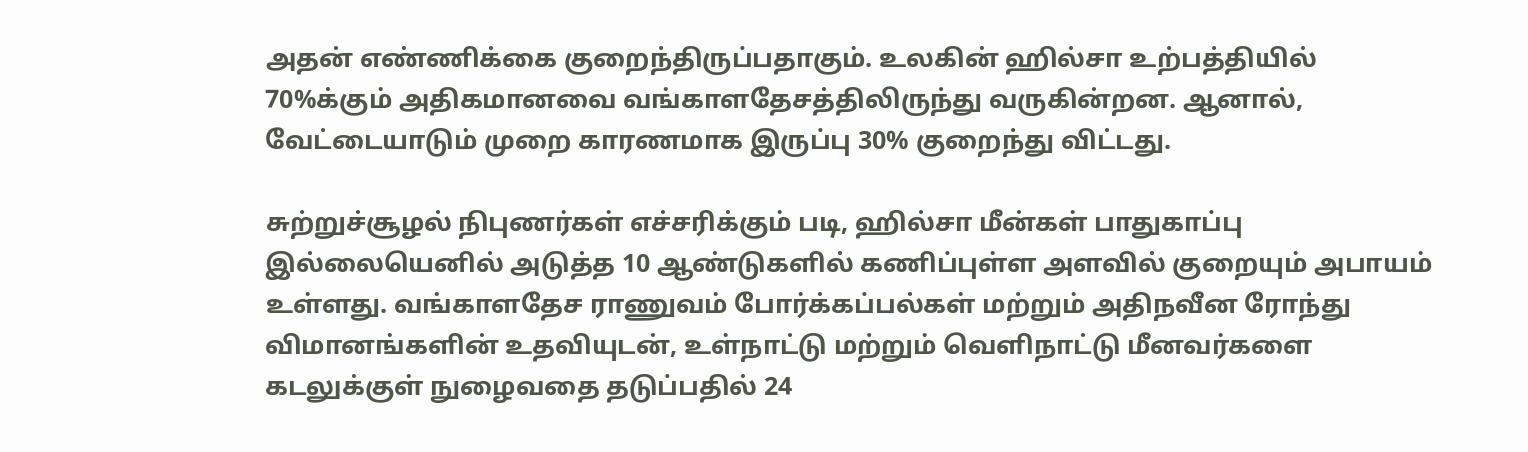அதன் எண்ணிக்கை குறைந்திருப்பதாகும். உலகின் ஹில்சா உற்பத்தியில் 70%க்கும் அதிகமானவை வங்காளதேசத்திலிருந்து வருகின்றன. ஆனால், வேட்டையாடும் முறை காரணமாக இருப்பு 30% குறைந்து விட்டது.

சுற்றுச்சூழல் நிபுணர்கள் எச்சரிக்கும் படி, ஹில்சா மீன்கள் பாதுகாப்பு இல்லையெனில் அடுத்த 10 ஆண்டுகளில் கணிப்புள்ள அளவில் குறையும் அபாயம் உள்ளது. வங்காளதேச ராணுவம் போர்க்கப்பல்கள் மற்றும் அதிநவீன ரோந்து விமானங்களின் உதவியுடன், உள்நாட்டு மற்றும் வெளிநாட்டு மீனவர்களை கடலுக்குள் நுழைவதை தடுப்பதில் 24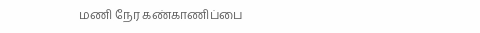மணி நேர கண்காணிப்பை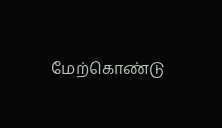மேற்கொண்டு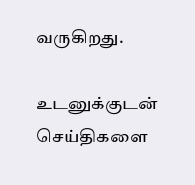வருகிறது.

உடனுக்குடன் செய்திகளை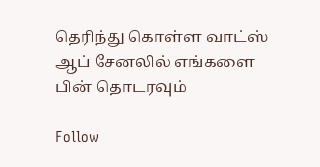தெரிந்து கொள்ள வாட்ஸ் ஆப் சேனலில் எங்களை பின் தொடரவும்

Follow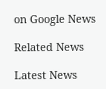on Google News

Related News

Latest News